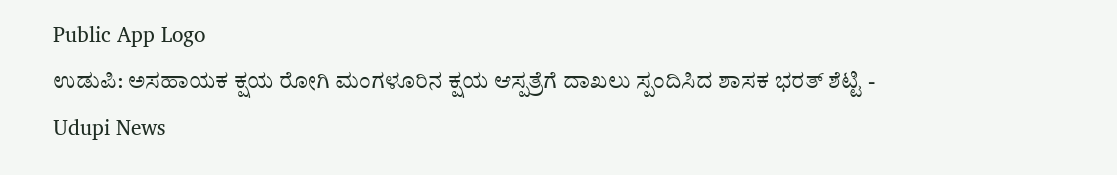Public App Logo
ಉಡುಪಿ: ಅಸಹಾಯಕ ಕ್ಷಯ ರೋಗಿ ಮಂಗಳೂರಿನ ಕ್ಷಯ ಆಸ್ಪತ್ರೆಗೆ ದಾಖಲು ಸ್ಪಂದಿಸಿದ ಶಾಸಕ ಭರತ್ ಶೆಟ್ಟಿ - Udupi News